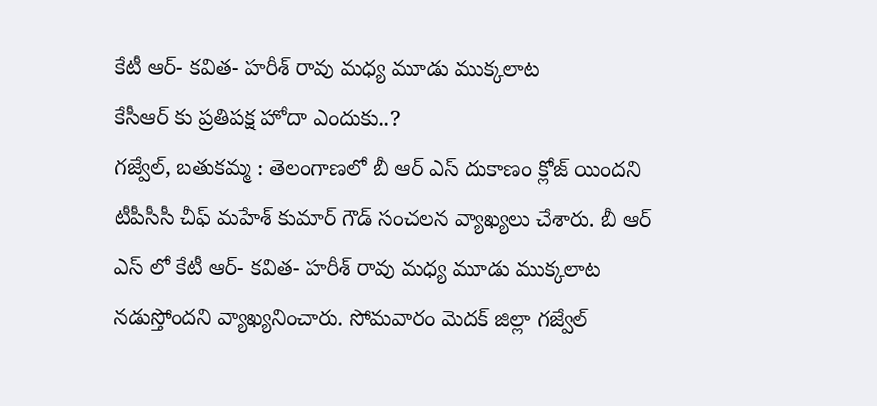కేటీ ఆర్- కవిత- హరీశ్ రావు మధ్య మూడు ముక్కలాట
కేసీఆర్ కు ప్రతిపక్ష హోదా ఎందుకు..?
గజ్వేల్, బతుకమ్మ : తెలంగాణలో బీ ఆర్ ఎస్ దుకాణం క్లోజ్ యిందని టీపీసీసీ చీఫ్ మహేశ్ కుమార్ గౌడ్ సంచలన వ్యాఖ్యలు చేశారు. బీ ఆర్ ఎస్ లో కేటీ ఆర్- కవిత- హరీశ్ రావు మధ్య మూడు ముక్కలాట నడుస్తోందని వ్యాఖ్యనించారు. సోమవారం మెదక్ జిల్లా గజ్వేల్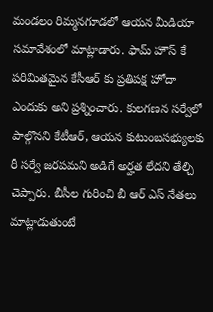మండలం రిమ్మనగూడలో ఆయన మీడియా సమావేశంలో మాట్లాడారు. ఫామ్ హౌస్ కే పరిమితమైన కేసీఆర్ కు ప్రతిపక్ష హోదా ఎందుకు అని ప్రశ్నించారు. కులగణన సర్వేలో పాల్గొనని కేటీఆర్, ఆయన కుటుంబసభ్యులకు రీ సర్వే జరపమని అడిగే అర్హత లేదని తేల్చి చెప్పారు. బీసీల గురించి బీ ఆర్ ఎస్ నేతలు మాట్లాడుతుంటే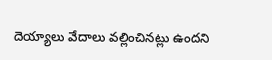దెయ్యాలు వేదాలు వల్లించినట్లు ఉందని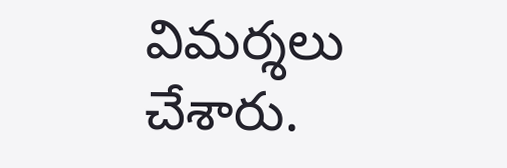విమర్శలు చేశారు.